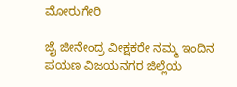ಮೋರುಗೇರಿ

ಜೈ ಜೀನೇಂದ್ರ ವೀಕ್ಷಕರೇ ನಮ್ಮ ಇಂದಿನ ಪಯಣ ವಿಜಯನಗರ ಜಿಲ್ಲೆಯ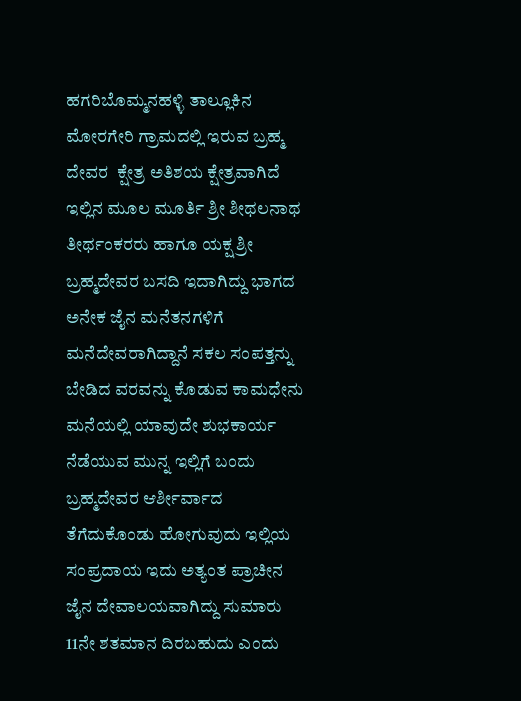ಹಗರಿಬೊಮ್ಮನಹಳ್ಳಿ ತಾಲ್ಲೂಕಿನ ಮೋರಗೇರಿ ಗ್ರಾಮದಲ್ಲಿ ಇರುವ ಬ್ರಹ್ಮ ದೇವರ  ಕ್ಷೇತ್ರ ಅತಿಶಯ ಕ್ಷೇತ್ರವಾಗಿದೆ  ಇಲ್ಲಿನ ಮೂಲ ಮೂರ್ತಿ ಶ್ರೀ ಶೀಥಲನಾಥ ತೀರ್ಥಂಕರರು ಹಾಗೂ ಯಕ್ಷ ಶ್ರೀ ಬ್ರಹ್ಮದೇವರ ಬಸದಿ ಇದಾಗಿದ್ದು ಭಾಗದ ಅನೇಕ ಜೈನ ಮನೆತನಗಳಿಗೆ ಮನೆದೇವರಾಗಿದ್ದಾನೆ ಸಕಲ ಸಂಪತ್ತನ್ನು ಬೇಡಿದ ವರವನ್ನು ಕೊಡುವ ಕಾಮಧೇನು ಮನೆಯಲ್ಲಿ ಯಾವುದೇ ಶುಭಕಾರ್ಯ ನೆಡೆಯುವ ಮುನ್ನ ಇಲ್ಲಿಗೆ ಬಂದು ಬ್ರಹ್ಮದೇವರ ಆರ್ಶೀರ್ವಾದ ತೆಗೆದುಕೊಂಡು ಹೋಗುವುದು ಇಲ್ಲಿಯ ಸಂಪ್ರದಾಯ ಇದು ಅತ್ಯಂತ ಪ್ರಾಚೀನ ಜೈನ ದೇವಾಲಯವಾಗಿದ್ದು ಸುಮಾರು 11ನೇ ಶತಮಾನ ದಿರಬಹುದು ಎಂದು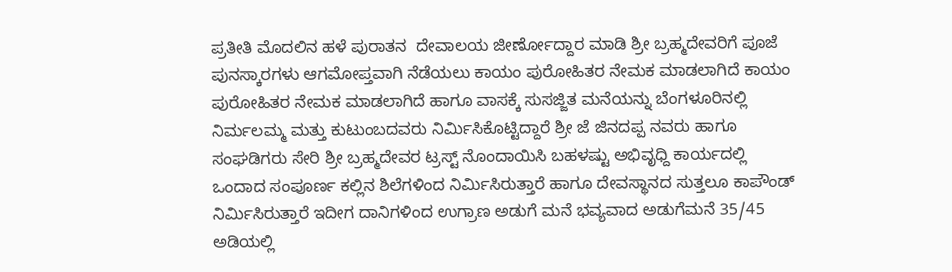ಪ್ರತೀತಿ ಮೊದಲಿನ ಹಳೆ ಪುರಾತನ  ದೇವಾಲಯ ಜೀರ್ಣೋದ್ದಾರ ಮಾಡಿ ಶ್ರೀ ಬ್ರಹ್ಮದೇವರಿಗೆ ಪೂಜೆ ಪುನಸ್ಕಾರಗಳು ಆಗಮೋಪ್ತವಾಗಿ ನೆಡೆಯಲು ಕಾಯಂ ಪುರೋಹಿತರ ನೇಮಕ ಮಾಡಲಾಗಿದೆ ಕಾಯಂ  ಪುರೋಹಿತರ ನೇಮಕ ಮಾಡಲಾಗಿದೆ ಹಾಗೂ ವಾಸಕ್ಕೆ ಸುಸಜ್ಜಿತ ಮನೆಯನ್ನು ಬೆಂಗಳೂರಿನಲ್ಲಿ  ನಿರ್ಮಲಮ್ಮ ಮತ್ತು ಕುಟುಂಬದವರು ನಿರ್ಮಿಸಿಕೊಟ್ಟಿದ್ದಾರೆ ಶ್ರೀ ಜೆ ಜಿನದಪ್ಪ ನವರು ಹಾಗೂ ಸಂಘಡಿಗರು ಸೇರಿ ಶ್ರೀ ಬ್ರಹ್ಮದೇವರ ಟ್ರಸ್ಟ್ ನೊಂದಾಯಿಸಿ ಬಹಳಷ್ಟು ಅಭಿವೃಧ್ದಿ ಕಾರ್ಯದಲ್ಲಿ ಒಂದಾದ ಸಂಪೂರ್ಣ ಕಲ್ಲಿನ ಶಿಲೆಗಳಿಂದ ನಿರ್ಮಿಸಿರುತ್ತಾರೆ ಹಾಗೂ ದೇವಸ್ಥಾನದ ಸುತ್ತಲೂ ಕಾಪೌಂಡ್ ನಿರ್ಮಿಸಿರುತ್ತಾರೆ ಇದೀಗ ದಾನಿಗಳಿಂದ ಉಗ್ರಾಣ ಅಡುಗೆ ಮನೆ ಭವ್ಯವಾದ ಅಡುಗೆಮನೆ 35/45 ಅಡಿಯಲ್ಲಿ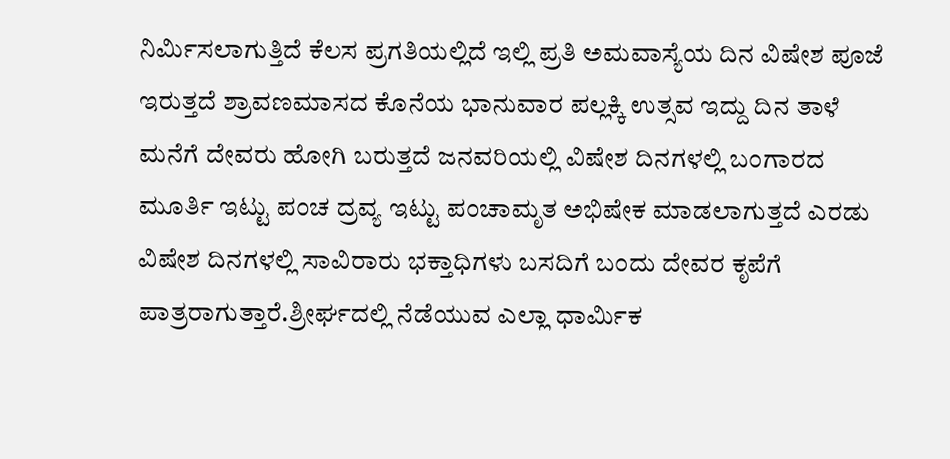ನಿರ್ಮಿಸಲಾಗುತ್ತಿದೆ ಕೆಲಸ ಪ್ರಗತಿಯಲ್ಲಿದೆ ಇಲ್ಲಿ ಪ್ರತಿ ಅಮವಾಸ್ಯೆಯ ದಿನ ವಿಷೇಶ ಪೂಜೆ ಇರುತ್ತದೆ ಶ್ರಾವಣಮಾಸದ ಕೊನೆಯ ಭಾನುವಾರ ಪಲ್ಲಕ್ಕಿ ಉತ್ಸವ ಇದ್ದು ದಿನ ತಾಳೆ ಮನೆಗೆ ದೇವರು ಹೋಗಿ ಬರುತ್ತದೆ ಜನವರಿಯಲ್ಲಿ ವಿಷೇಶ ದಿನಗಳಲ್ಲಿ ಬಂಗಾರದ ಮೂರ್ತಿ ಇಟ್ಟು ಪಂಚ ದ್ರವ್ಯ ಇಟ್ಟು ಪಂಚಾಮೃತ ಅಭಿಷೇಕ ಮಾಡಲಾಗುತ್ತದೆ ಎರಡು ವಿಷೇಶ ದಿನಗಳಲ್ಲಿ ಸಾವಿರಾರು ಭಕ್ತಾಧಿಗಳು ಬಸದಿಗೆ ಬಂದು ದೇವರ ಕೃಪೆಗೆ ಪಾತ್ರರಾಗುತ್ತಾರೆ.ಶ್ರೀರ್ಘದಲ್ಲಿ ನೆಡೆಯುವ ಎಲ್ಲಾ ಧಾರ್ಮಿಕ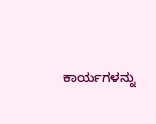ಕಾರ್ಯಗಳನ್ನು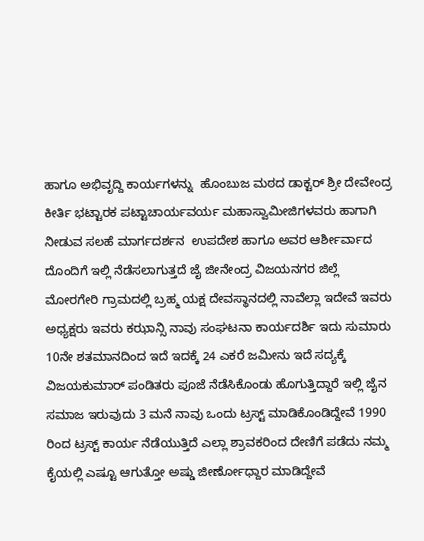ಹಾಗೂ ಅಭಿವೃದ್ದಿ ಕಾರ್ಯಗಳನ್ನು  ಹೊಂಬುಜ ಮಠದ ಡಾಕ್ಟರ್ ಶ್ರೀ ದೇವೇಂದ್ರ ಕೀರ್ತಿ ಭಟ್ಟಾರಕ ಪಟ್ಟಾಚಾರ್ಯವರ್ಯ ಮಹಾಸ್ವಾಮೀಜಿಗಳವರು ಹಾಗಾಗಿ ನೀಡುವ ಸಲಹೆ ಮಾರ್ಗದರ್ಶನ  ಉಪದೇಶ ಹಾಗೂ ಅವರ ಆರ್ಶೀರ್ವಾದ ದೊಂದಿಗೆ ಇಲ್ಲಿ ನೆಡೆಸಲಾಗುತ್ತದೆ ಜೈ ಜೀನೇಂದ್ರ ವಿಜಯನಗರ ಜಿಲ್ಲೆ ಮೋರಗೇರಿ ಗ್ರಾಮದಲ್ಲಿ ಬ್ರಹ್ಮ ಯಕ್ಷ ದೇವಸ್ಥಾನದಲ್ಲಿ ನಾವೆಲ್ಲಾ ಇದೇವೆ ಇವರು ಅಧ್ಯಕ್ಷರು ಇವರು ಕಝಾನ್ಸಿ ನಾವು ಸಂಘಟನಾ ಕಾರ್ಯದರ್ಶಿ ಇದು ಸುಮಾರು 10ನೇ ಶತಮಾನದಿಂದ ಇದೆ ಇದಕ್ಕೆ 24 ಎಕರೆ ಜಮೀನು ಇದೆ ಸದ್ಯಕ್ಕೆ ವಿಜಯಕುಮಾರ್ ಪಂಡಿತರು ಪೂಜೆ ನೆಡೆಸಿಕೊಂಡು ಹೊಗುತ್ತಿದ್ದಾರೆ ಇಲ್ಲಿ ಜೈನ ಸಮಾಜ ಇರುವುದು 3 ಮನೆ ನಾವು ಒಂದು ಟ್ರಸ್ಟ್ ಮಾಡಿಕೊಂಡಿದ್ದೇವೆ 1990 ರಿಂದ ಟ್ರಸ್ಟ್ ಕಾರ್ಯ ನೆಡೆಯುತ್ತಿದೆ ಎಲ್ಲಾ ಶ್ರಾವಕರಿಂದ ದೇಣಿಗೆ ಪಡೆದು ನಮ್ಮ ಕೈಯಲ್ಲಿ ಎಷ್ಟೂ ಆಗುತ್ತೋ ಅಷ್ಡು ಜೀರ್ಣೋಧ್ದಾರ ಮಾಡಿದ್ದೇವೆ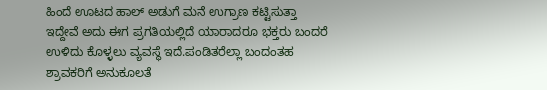ಹಿಂದೆ ಊಟದ ಹಾಲ್ ಅಡುಗೆ ಮನೆ ಉಗ್ರಾಣ ಕಟ್ಟಿಸುತ್ತಾ ಇದ್ದೇವೆ ಅದು ಈಗ ಪ್ರಗತಿಯಲ್ಲಿದೆ ಯಾರಾದರೂ ಭಕ್ತರು ಬಂದರೆ ಉಳಿದು ಕೊಳ್ಳಲು ವ್ಯವಸ್ಥೆ ಇದೆ.ಪಂಡಿತರೆಲ್ಲಾ ಬಂದಂತಹ ಶ್ರಾವಕರಿಗೆ ಅನುಕೂಲತೆ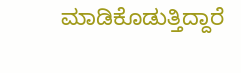ಮಾಡಿಕೊಡುತ್ತಿದ್ದಾರೆ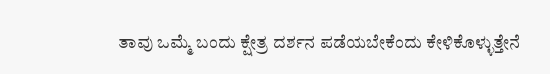ತಾವು ಒಮ್ಮೆ ಬಂದು ಕ್ಷೇತ್ರ ದರ್ಶನ ಪಡೆಯಬೇಕೆಂದು ಕೇಳಿಕೊಳ್ಳುತ್ತೇನೆ